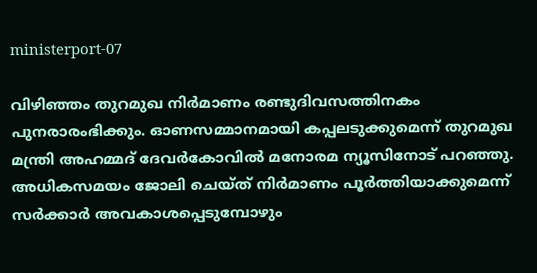ministerport-07

വിഴിഞ്ഞം തുറമുഖ നിര്‍മാണം രണ്ടുദിവസത്തിനകം പുനരാരംഭിക്കും. ഓണസമ്മാനമായി കപ്പലടുക്കുമെന്ന് തുറമുഖ മന്ത്രി അഹമ്മദ് ദേവര്‍കോവില്‍ മനോരമ ന്യൂസിനോട് പറഞ്ഞു. അധികസമയം ജോലി ചെയ്ത് നിര്‍മാണം പൂര്‍ത്തിയാക്കുമെന്ന് സര്‍ക്കാര്‍ അവകാശപ്പെടുമ്പോഴും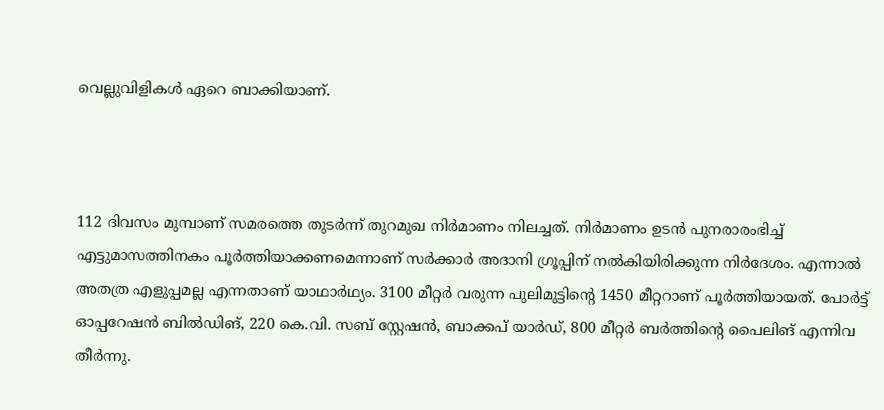വെല്ലുവിളികള്‍ ഏറെ ബാക്കിയാണ്.



112 ദിവസം മുമ്പാണ് സമരത്തെ തുടര്‍ന്ന് തുറമുഖ നിര്‍മാണം നിലച്ചത്. നിര്‍മാണം ഉടന്‍ പുനരാരംഭിച്ച് എട്ടുമാസത്തിനകം പൂര്‍ത്തിയാക്കണമെന്നാണ് സര്‍ക്കാര്‍ അദാനി ഗ്രൂപ്പിന് നല്‍കിയിരിക്കുന്ന നിര്‍ദേശം. എന്നാല്‍ അതത്ര എളുപ്പമല്ല എന്നതാണ് യാഥാര്‍ഥ്യം. 3100 മീറ്റര്‍ വരുന്ന പുലിമുട്ടിന്‍റെ 1450 മീറ്ററാണ് പൂര്‍ത്തിയായത്. പോര്‍ട്ട് ഓപ്പറേഷന്‍ ബില്‍ഡിങ്, 220 കെ.വി. സബ് സ്റ്റേഷന്‍, ബാക്കപ് യാര്‍ഡ്, 800 മീറ്റര്‍ ബര്‍ത്തിന്‍റെ പൈലിങ് എന്നിവ തീര്‍ന്നു.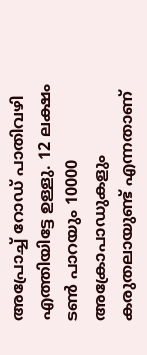അപ്രോച്ച് റോഡ് പാതിവഴി എത്തിയിട്ടേ ഉള്ളു. 12 ലക്ഷം ടണ്‍ പാറയും 10000 അക്രോപാഡുകളും കരുതലായുണ്ട് എന്നതാണ്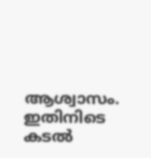ആശ്വാസം. ഇതിനിടെ കടല്‍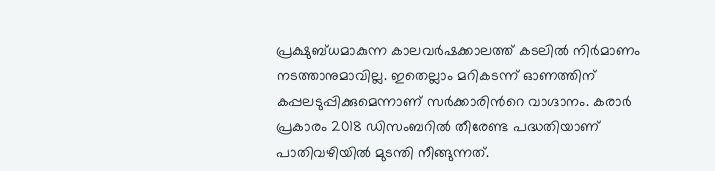പ്രക്ഷുബ്ധമാകുന്ന കാലവര്‍ഷക്കാലത്ത് കടലില്‍ നിര്‍മാണം നടത്താനുമാവില്ല. ഇതെല്ലാം മറികടന്ന് ഓണത്തിന് കപ്പലടുപ്പിക്കുമെന്നാണ് സര്‍ക്കാരിന്‍റെ വാഗ്ദാനം. കരാര്‍ പ്രകാരം 2018 ഡിസംബറില്‍ തീരേണ്ട പദ്ധതിയാണ് പാതിവഴിയില്‍ മുടന്തി നീങ്ങുന്നത്.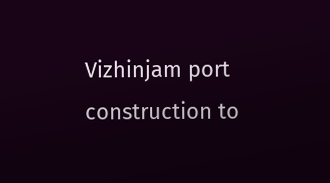Vizhinjam port construction to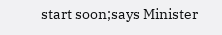start soon;says Minister